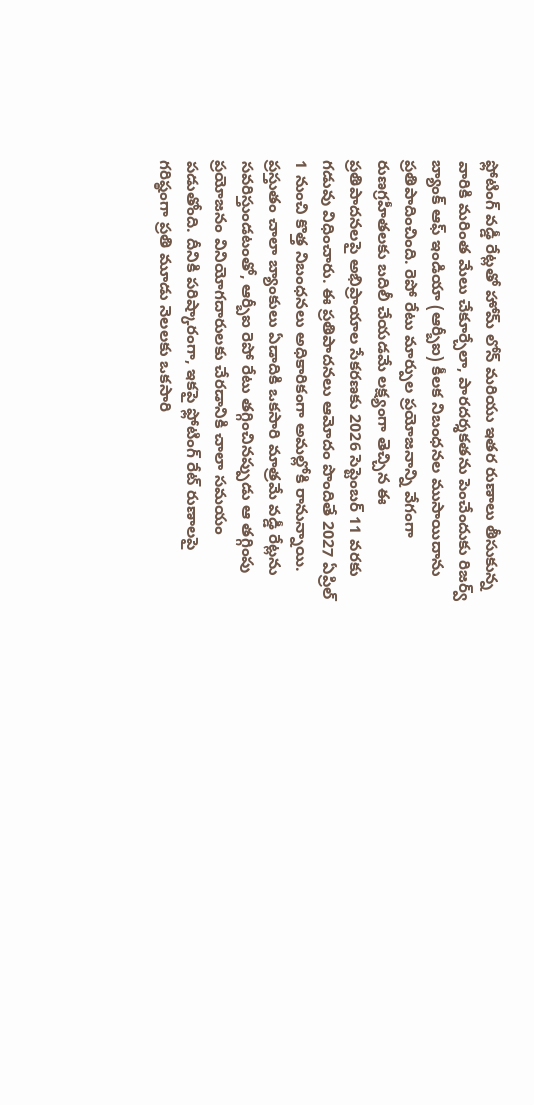ఫ్లోటింగ్ వడ్డీ రేట్లతో హోమ్ లోన్ మరియు ఇతర రుణాలు తీసుకున్న వారికి మరింత మేలు చేకూర్చేలా, పారదర్శకతను పెంచేందుకు రిజర్వ్ బ్యాంక్ ఆఫ్ ఇండియా (ఆర్బీఐ) కీలక నిబంధనల ముసాయిదాను ప్రతిపాదించింది. రెపో రేటు మార్పుల ప్రయోజనాన్ని వేగంగా రుణగ్రహీతలకు బదిలీ చేయడమే లక్ష్యంగా తెచ్చిన ఈ ప్రతిపాదనలపై అభిప్రాయాల సేకరణకు 2026 సెప్టెంబర్ 11 వరకు గడువు విధించారు. ఈ ప్రతిపాదనలు ఆమోదం పొందితే 2027 ఏప్రిల్ 1 నుంచి కొత్త నిబంధనలు అధికారికంగా అమల్లోకి రానున్నాయి.
ప్రస్తుతం చాలా బ్యాంకులు ఏడాదికి ఒకసారి మాత్రమే వడ్డీ రేట్లను సవరిస్తుండటంతో, ఆర్బీఐ రెపో రేటు తగ్గించినప్పుడు ఆ తగ్గింపు ప్రయోజనం వినియోగదారులకు చేరడానికి చాలా సమయం పడుతోంది. దీనికి పరిష్కారంగా, ఇకపై ఫ్లోటింగ్ రేట్ రుణాలపై గరిష్ఠంగా ప్రతి మూడు నెలలకు ఒకసారి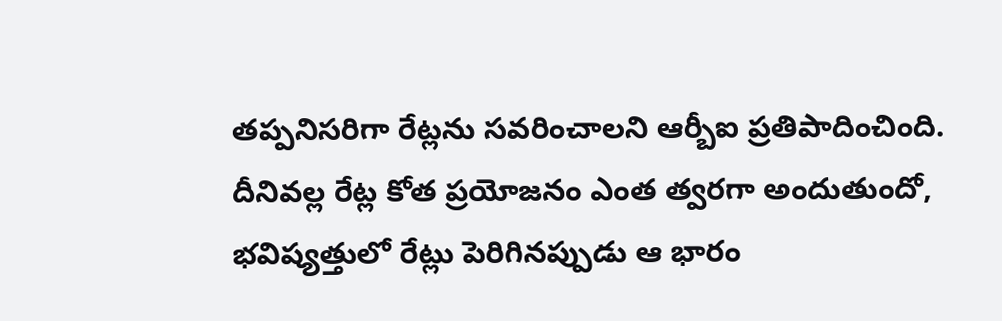తప్పనిసరిగా రేట్లను సవరించాలని ఆర్బీఐ ప్రతిపాదించింది. దీనివల్ల రేట్ల కోత ప్రయోజనం ఎంత త్వరగా అందుతుందో, భవిష్యత్తులో రేట్లు పెరిగినప్పుడు ఆ భారం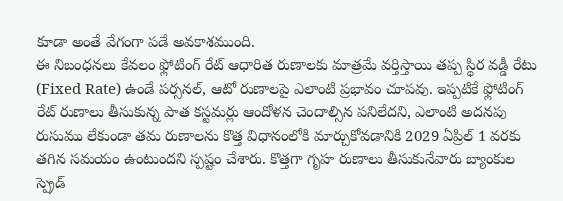కూడా అంతే వేగంగా పడే అవకాశముంది.
ఈ నిబంధనలు కేవలం ఫ్లోటింగ్ రేట్ ఆధారిత రుణాలకు మాత్రమే వర్తిస్తాయి తప్ప స్థిర వడ్డీ రేటు (Fixed Rate) ఉండే పర్సనల్, ఆటో రుణాలపై ఎలాంటి ప్రభావం చూపవు. ఇప్పటికే ఫ్లోటింగ్ రేట్ రుణాలు తీసుకున్న పాత కస్టమర్లు ఆందోళన చెందాల్సిన పనిలేదని, ఎలాంటి అదనపు రుసుము లేకుండా తమ రుణాలను కొత్త విధానంలోకి మార్చుకోవడానికి 2029 ఏప్రిల్ 1 వరకు తగిన సమయం ఉంటుందని స్పష్టం చేశారు. కొత్తగా గృహ రుణాలు తీసుకునేవారు బ్యాంకుల స్ప్రెడ్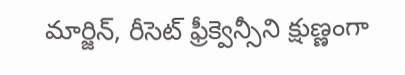మార్జిన్, రీసెట్ ఫ్రీక్వెన్సీని క్షుణ్ణంగా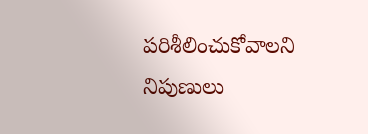పరిశీలించుకోవాలని నిపుణులు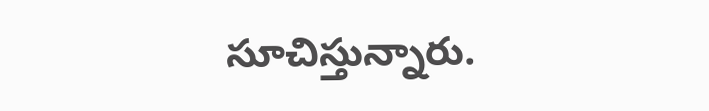సూచిస్తున్నారు.